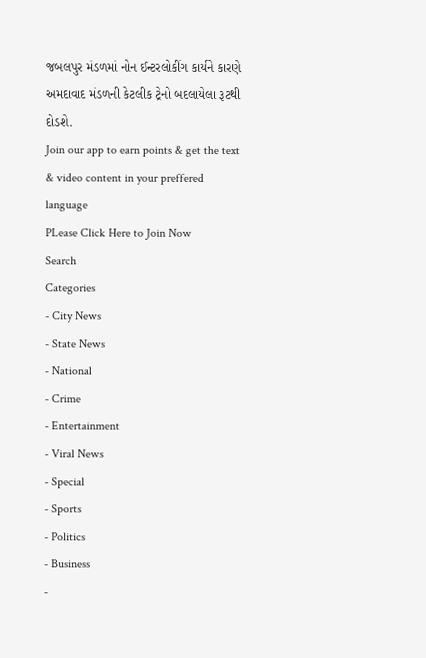જબલપુર મંડળમાં નોન ઈન્ટરલોકીંગ કાર્યને કારણે અમદાવાદ મંડળની કેટલીક ટ્રેનો બદલાયેલા રૂટથી દોડશે.
Join our app to earn points & get the text & video content in your preffered language
PLease Click Here to Join Now
Search
Categories
- City News
- State News
- National
- Crime
- Entertainment
- Viral News
- Special
- Sports
- Politics
- Business
-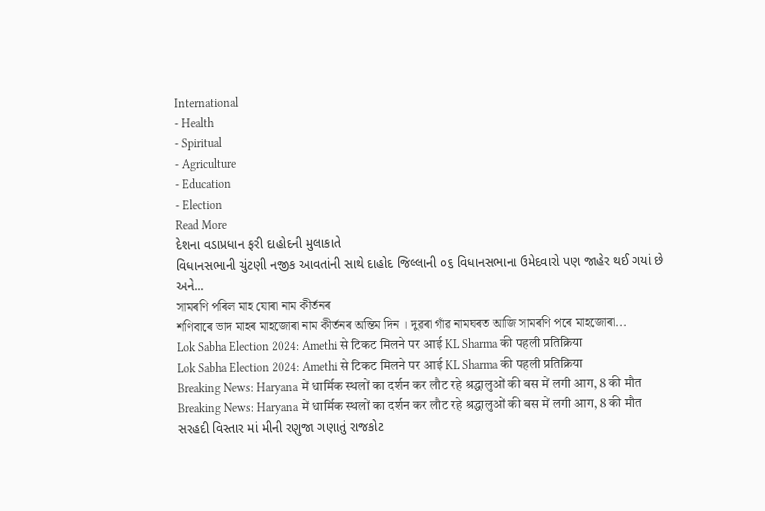International
- Health
- Spiritual
- Agriculture
- Education
- Election
Read More
દેશના વડાપ્રધાન ફરી દાહોદની મુલાકાતે
વિધાનસભાની ચુંટણી નજીક આવતાંની સાથે દાહોદ જિલ્લાની ૦૬ વિધાનસભાના ઉમેદવારો પણ જાહેર થઈ ગયાં છે અને...
সামৰণি পৰিল মাহ যোৰা নাম কীৰ্তনৰ
শণিবাৰে ভাদ মাহৰ মাহজোৰা নাম কীৰ্তনৰ অন্তিম দিন । দুৱৰা গাঁৱ নামঘৰত আজি সামৰণি পৰে মাহজোৰা...
Lok Sabha Election 2024: Amethi से टिकट मिलने पर आई KL Sharma की पहली प्रतिक्रिया
Lok Sabha Election 2024: Amethi से टिकट मिलने पर आई KL Sharma की पहली प्रतिक्रिया
Breaking News: Haryana में धार्मिक स्थलों का दर्शन कर लौट रहे श्रद्धालुओं की बस में लगी आग, 8 की मौत
Breaking News: Haryana में धार्मिक स्थलों का दर्शन कर लौट रहे श्रद्धालुओं की बस में लगी आग, 8 की मौत
સરહદી વિસ્તાર માં મીની રણુજા ગણાતું રાજકોટ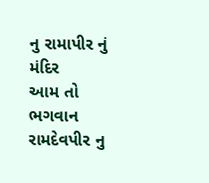નુ રામાપીર નું મંદિર
આમ તો ભગવાન રામદેવપીર નુ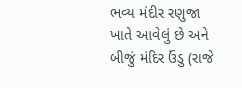ભવ્ય મંદીર રણુજા ખાતે આવેલું છે અને બીજું મંદિર ઉંડુ (રાજે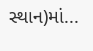સ્થાન)માં...